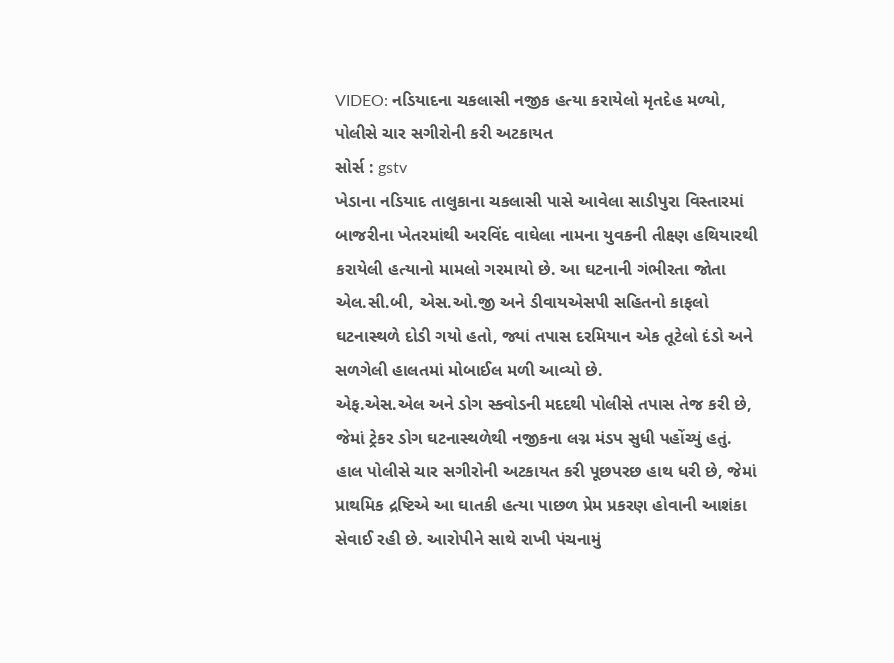VIDEO: નડિયાદના ચકલાસી નજીક હત્યા કરાયેલો મૃતદેહ મળ્યો, પોલીસે ચાર સગીરોની કરી અટકાયત
સોર્સ : gstv
ખેડાના નડિયાદ તાલુકાના ચકલાસી પાસે આવેલા સાડીપુરા વિસ્તારમાં બાજરીના ખેતરમાંથી અરવિંદ વાઘેલા નામના યુવકની તીક્ષ્ણ હથિયારથી કરાયેલી હત્યાનો મામલો ગરમાયો છે. આ ઘટનાની ગંભીરતા જોતા એલ.સી.બી, એસ.ઓ.જી અને ડીવાયએસપી સહિતનો કાફલો ઘટનાસ્થળે દોડી ગયો હતો, જ્યાં તપાસ દરમિયાન એક તૂટેલો દંડો અને સળગેલી હાલતમાં મોબાઈલ મળી આવ્યો છે.
એફ.એસ.એલ અને ડોગ સ્ક્વોડની મદદથી પોલીસે તપાસ તેજ કરી છે, જેમાં ટ્રેકર ડોગ ઘટનાસ્થળેથી નજીકના લગ્ન મંડપ સુધી પહોંચ્યું હતું. હાલ પોલીસે ચાર સગીરોની અટકાયત કરી પૂછપરછ હાથ ધરી છે, જેમાં પ્રાથમિક દ્રષ્ટિએ આ ઘાતકી હત્યા પાછળ પ્રેમ પ્રકરણ હોવાની આશંકા સેવાઈ રહી છે. આરોપીને સાથે રાખી પંચનામું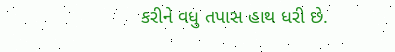કરીને વધુ તપાસ હાથ ધરી છે.